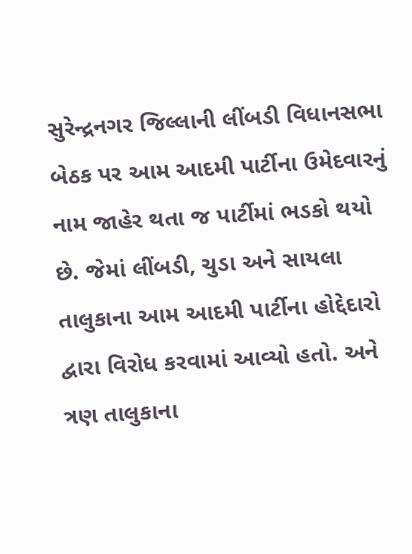સુરેન્દ્રનગર જિલ્લાની લીંબડી વિધાનસભા બેઠક પર આમ આદમી પાર્ટીના ઉમેદવારનું નામ જાહેર થતા જ પાર્ટીમાં ભડકો થયો છે. જેમાં લીંબડી, ચુડા અને સાયલા તાલુકાના આમ આદમી પાર્ટીના હોદ્દેદારો દ્વારા વિરોધ કરવામાં આવ્યો હતો. અને ત્રણ તાલુકાના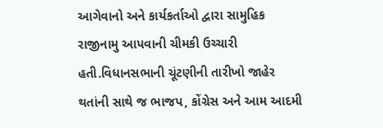આગેવાનો અને કાર્યકર્તાઓ દ્વારા સામુહિક રાજીનામુ આપવાની ચીમકી ઉચ્ચારી હતી.વિધાનસભાની ચૂંટણીની તારીખો જાહેર થતાંની સાથે જ ભાજપ, કોંગ્રેસ અને આમ આદમી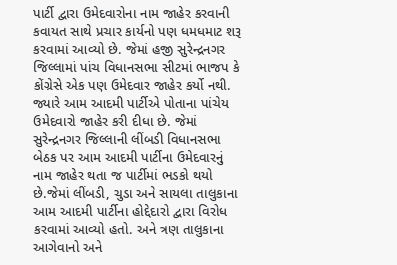પાર્ટી દ્વારા ઉમેદવારોના નામ જાહેર કરવાની કવાયત સાથે પ્રચાર કાર્યનો પણ ધમધમાટ શરૂ કરવામાં આવ્યો છે. જેમાં હજી સુરેન્દ્રનગર જિલ્લામાં પાંચ વિધાનસભા સીટમાં ભાજપ કે કોંગ્રેસે એક પણ ઉમેદવાર જાહેર કર્યો નથી. જ્યારે આમ આદમી પાર્ટીએ પોતાના પાંચેય ઉમેદવારો જાહેર કરી દીધા છે. જેમાં સુરેન્દ્રનગર જિલ્લાની લીંબડી વિધાનસભા બેઠક પર આમ આદમી પાર્ટીના ઉમેદવારનું નામ જાહેર થતા જ પાર્ટીમાં ભડકો થયો છે.જેમાં લીંબડી, ચુડા અને સાયલા તાલુકાના આમ આદમી પાર્ટીના હોદ્દેદારો દ્વારા વિરોધ કરવામાં આવ્યો હતો. અને ત્રણ તાલુકાના આગેવાનો અને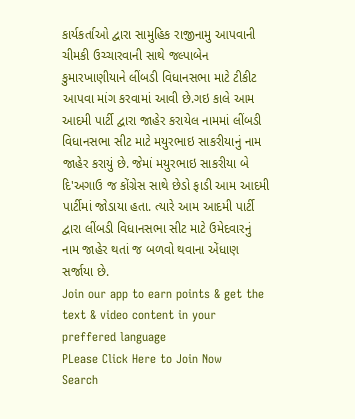કાર્યકર્તાઓ દ્વારા સામુહિક રાજીનામુ આપવાની ચીમકી ઉચ્ચારવાની સાથે જલ્પાબેન કુમારખાણીયાને લીંબડી વિધાનસભા માટે ટીકીટ આપવા માંગ કરવામાં આવી છે.ગઇ કાલે આમ આદમી પાર્ટી દ્વારા જાહેર કરાયેલ નામમાં લીંબડી વિધાનસભા સીટ માટે મયુરભાઇ સાકરીયાનું નામ જાહેર કરાયું છે. જેમાં મયુરભાઇ સાકરીયા બે દિ'અગાઉ જ કોંગ્રેસ સાથે છેડો ફાડી આમ આદમી પાર્ટીમાં જોડાયા હતા. ત્યારે આમ આદમી પાર્ટી દ્વારા લીંબડી વિધાનસભા સીટ માટે ઉમેદવારનું નામ જાહેર થતાં જ બળવો થવાના એંધાણ સર્જાયા છે.
Join our app to earn points & get the text & video content in your preffered language
PLease Click Here to Join Now
Search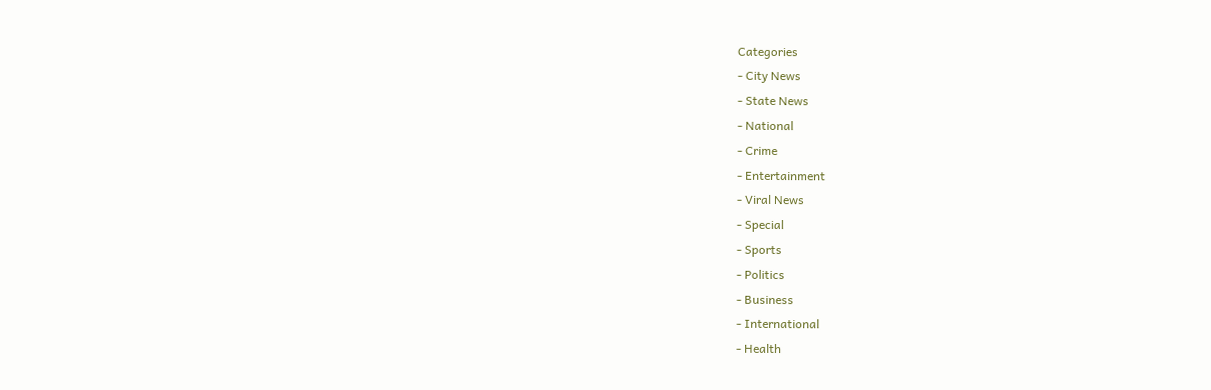Categories
- City News
- State News
- National
- Crime
- Entertainment
- Viral News
- Special
- Sports
- Politics
- Business
- International
- Health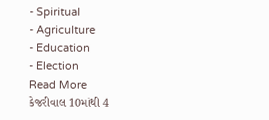- Spiritual
- Agriculture
- Education
- Election
Read More
કેજરીવાલ 10માંથી 4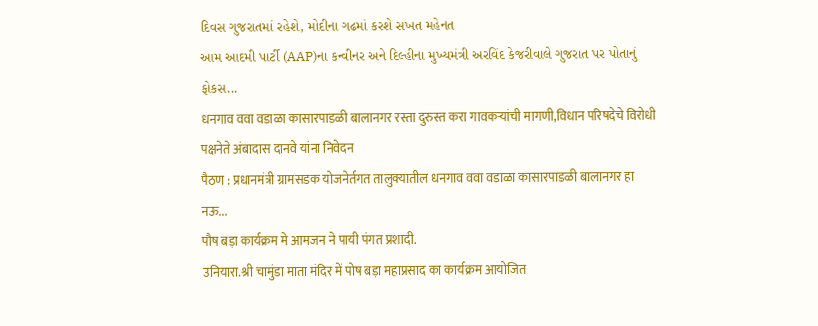દિવસ ગુજરાતમાં રહેશે, મોદીના ગઢમાં કરશે સખત મહેનત
આમ આદમી પાર્ટી (AAP)ના કન્વીનર અને દિલ્હીના મુખ્યમંત્રી અરવિંદ કેજરીવાલે ગુજરાત પર પોતાનું ફોકસ...
धनगाव ववा वडाळा कासारपाडळी बालानगर रस्ता दुरुस्त करा गावकऱ्यांची मागणी,विधान परिषदेचे विरोधी पक्षनेते अंबादास दानवे यांना निवेदन
पैठण : प्रधानमंत्री ग्रामसडक योजनेर्तगत तालुक्यातील धनगाव ववा वडाळा कासारपाडळी बालानगर हा नऊ...
पौष बड़ा कार्यक्रम मे आमजन ने पायी पंगत प्रशादी.
उनियारा.श्री चामुंडा माता मंदिर में पोष बड़ा महाप्रसाद का कार्यक्रम आयोजित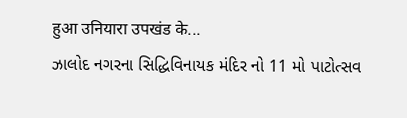हुआ उनियारा उपखंड के...
ઝાલોદ નગરના સિદ્ધિવિનાયક મંદિર નો 11 મો પાટોત્સવ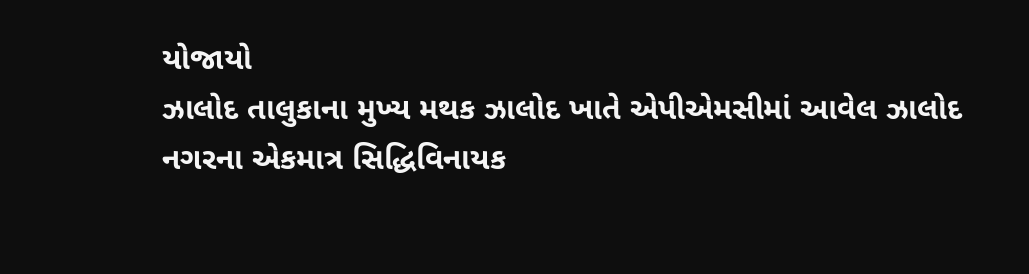યોજાયો
ઝાલોદ તાલુકાના મુખ્ય મથક ઝાલોદ ખાતે એપીએમસીમાં આવેલ ઝાલોદ નગરના એકમાત્ર સિદ્ધિવિનાયક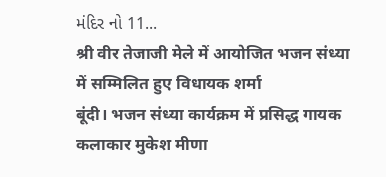મંદિર નો 11...
श्री वीर तेजाजी मेले में आयोजित भजन संध्या में सम्मिलित हुए विधायक शर्मा
बूंदी। भजन संध्या कार्यक्रम में प्रसिद्ध गायक कलाकार मुकेश मीणा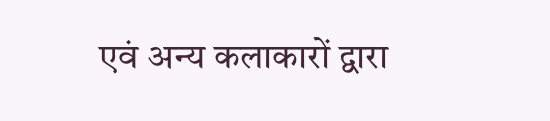एवं अन्य कलाकारों द्वारा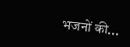भजनों की...